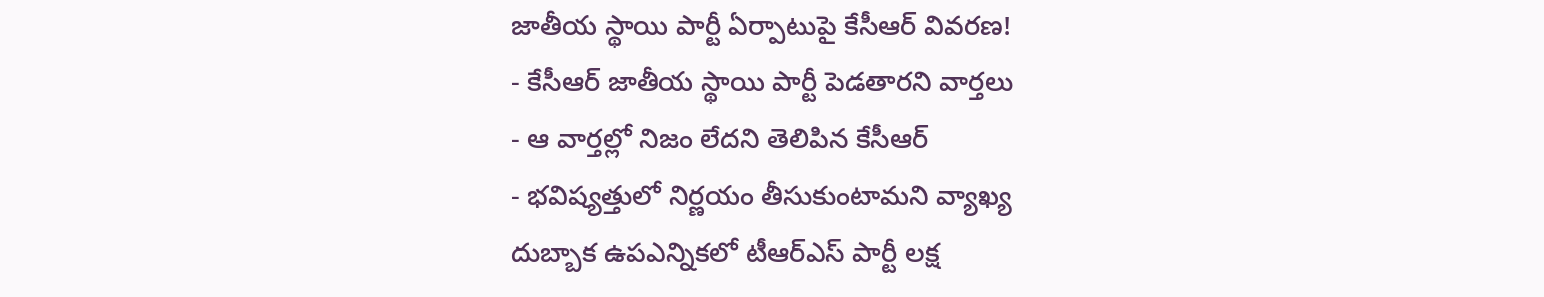జాతీయ స్థాయి పార్టీ ఏర్పాటుపై కేసీఆర్ వివరణ!
- కేసీఆర్ జాతీయ స్థాయి పార్టీ పెడతారని వార్తలు
- ఆ వార్తల్లో నిజం లేదని తెలిపిన కేసీఆర్
- భవిష్యత్తులో నిర్ణయం తీసుకుంటామని వ్యాఖ్య
దుబ్బాక ఉపఎన్నికలో టీఆర్ఎస్ పార్టీ లక్ష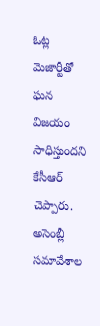ఓట్ల మెజార్టీతో ఘన విజయం సాధిస్తుందని కేసీఆర్ చెప్పారు. అసెంబ్లీ సమావేశాల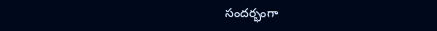సందర్భంగా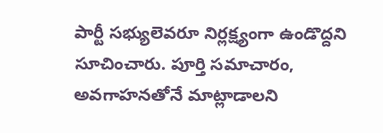పార్టీ సభ్యులెవరూ నిర్లక్ష్యంగా ఉండొద్దని సూచించారు. పూర్తి సమాచారం, అవగాహనతోనే మాట్లాడాలని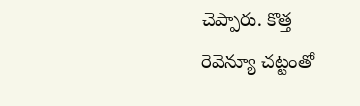చెప్పారు. కొత్త రెవెన్యూ చట్టంతో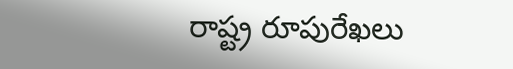రాష్ట్ర రూపురేఖలు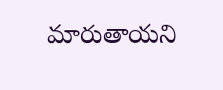మారుతాయని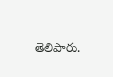తెలిపారు.